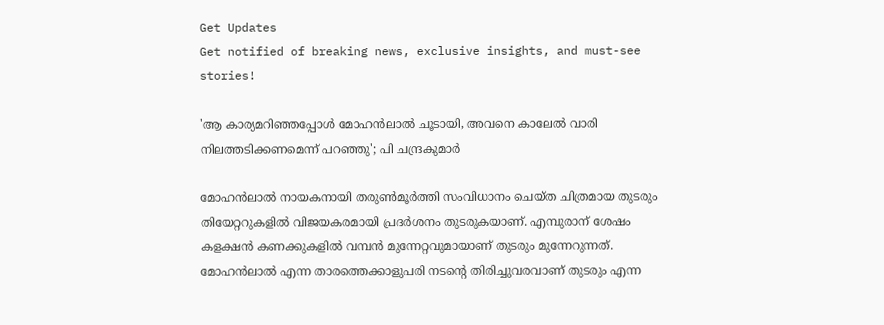Get Updates
Get notified of breaking news, exclusive insights, and must-see stories!

'ആ കാര്യമറിഞ്ഞപ്പോൾ മോഹൻലാൽ ചൂടായി, അവനെ കാലേൽ വാരി നിലത്തടിക്കണമെന്ന് പറഞ്ഞു'; പി ചന്ദ്രകുമാർ

മോഹൻലാൽ നായകനായി തരുൺമൂർത്തി സംവിധാനം ചെയ്‌ത ചിത്രമായ തുടരും തിയേറ്ററുകളിൽ വിജയകരമായി പ്രദർശനം തുടരുകയാണ്. എമ്പുരാന് ശേഷം കളക്ഷൻ കണക്കുകളിൽ വമ്പൻ മുന്നേറ്റവുമായാണ് തുടരും മുന്നേറുന്നത്. മോഹൻലാൽ എന്ന താരത്തെക്കാളുപരി നടന്റെ തിരിച്ചുവരവാണ് തുടരും എന്ന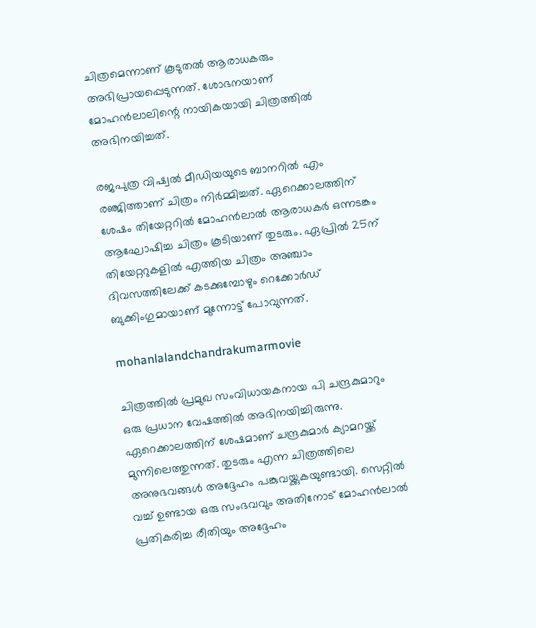ചിത്രമെന്നാണ് കൂടുതൽ ആരാധകരും അഭിപ്രായപ്പെടുന്നത്. ശോഭനയാണ് മോഹൻലാലിന്റെ നായികയായി ചിത്രത്തിൽ അഭിനയിച്ചത്.

രജപുത്ര വിഷ്വൽ മീഡിയയുടെ ബാനറിൽ എം രഞ്ജിത്താണ് ചിത്രം നിർമ്മിച്ചത്. ഏറെക്കാലത്തിന് ശേഷം തിയേറ്ററിൽ മോഹൻലാൽ ആരാധകർ ഒന്നടങ്കം ആഘോഷിച്ച ചിത്രം കൂടിയാണ് തുടരും. ഏപ്രിൽ 25ന് തിയേറ്ററുകളിൽ എത്തിയ ചിത്രം അഞ്ചാം ദിവസത്തിലേക്ക് കടക്കുമ്പോഴും റെക്കോർഡ് ബുക്കിംഗുമായാണ് മുന്നോട്ട് പോവുന്നത്.

mohanlalandchandrakumarmovie

ചിത്രത്തിൽ പ്രമുഖ സംവിധായകനായ പി ചന്ദ്രകുമാറും ഒരു പ്രധാന വേഷത്തിൽ അഭിനയിച്ചിരുന്നു. ഏറെക്കാലത്തിന് ശേഷമാണ് ചന്ദ്രകുമാർ ക്യാമറയ്ക്ക് മുന്നിലെത്തുന്നത്. തുടരും എന്ന ചിത്രത്തിലെ അനുഭവങ്ങൾ അദ്ദേഹം പങ്കുവയ്ക്കുകയുണ്ടായി. സെറ്റിൽ വച്ച് ഉണ്ടായ ഒരു സംഭവവും അതിനോട് മോഹൻലാൽ പ്രതികരിച്ച രീതിയും അദ്ദേഹം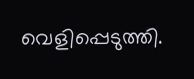വെളിപ്പെടുത്തി.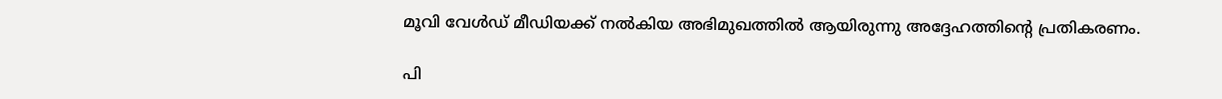മൂവി വേൾഡ് മീഡിയക്ക് നൽകിയ അഭിമുഖത്തിൽ ആയിരുന്നു അദ്ദേഹത്തിന്റെ പ്രതികരണം.

പി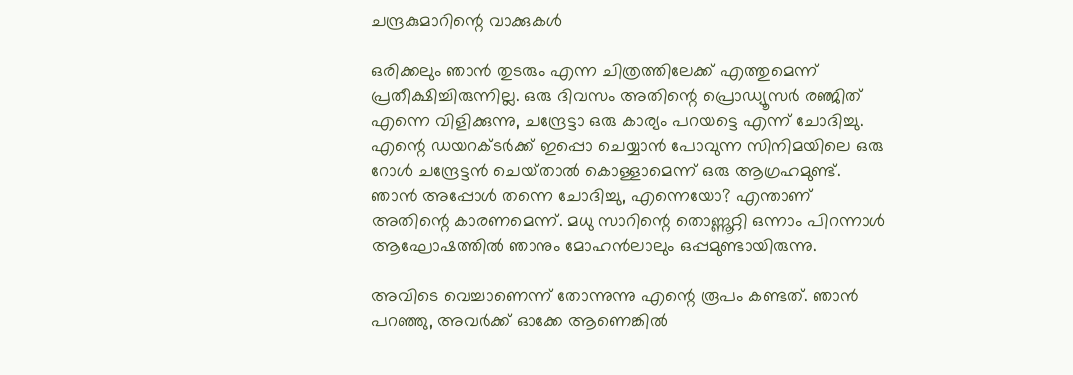ചന്ദ്രകുമാറിന്റെ വാക്കുകൾ

ഒരിക്കലും ഞാൻ തുടരും എന്ന ചിത്രത്തിലേക്ക് എത്തുമെന്ന് പ്രതീക്ഷിച്ചിരുന്നില്ല. ഒരു ദിവസം അതിന്റെ പ്രൊഡ്യൂസർ രഞ്ജിത് എന്നെ വിളിക്കുന്നു, ചന്ദ്രേട്ടാ ഒരു കാര്യം പറയട്ടെ എന്ന് ചോദിച്ചു. എന്റെ ഡയറക്‌ടർക്ക് ഇപ്പൊ ചെയ്യാൻ പോവുന്ന സിനിമയിലെ ഒരു റോൾ ചന്ദ്രേട്ടൻ ചെയ്‌താൽ കൊള്ളാമെന്ന് ഒരു ആഗ്രഹമുണ്ട്. ഞാൻ അപ്പോൾ തന്നെ ചോദിച്ചു, എന്നെയോ? എന്താണ് അതിന്റെ കാരണമെന്ന്. മധു സാറിന്റെ തൊണ്ണൂറ്റി ഒന്നാം പിറന്നാൾ ആഘോഷത്തിൽ ഞാനും മോഹൻലാലും ഒപ്പമുണ്ടായിരുന്നു.

അവിടെ വെച്ചാണെന്ന് തോന്നുന്നു എന്റെ രൂപം കണ്ടത്. ഞാൻ പറഞ്ഞു, അവർക്ക് ഓക്കേ ആണെങ്കിൽ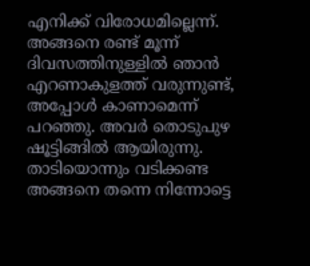എനിക്ക് വിരോധമില്ലെന്ന്. അങ്ങനെ രണ്ട് മൂന്ന് ദിവസത്തിനുള്ളിൽ ഞാൻ എറണാകുളത്ത് വരുന്നുണ്ട്, അപ്പോൾ കാണാമെന്ന് പറഞ്ഞു. അവർ തൊടുപുഴ ഷൂട്ടിങ്ങിൽ ആയിരുന്നു. താടിയൊന്നും വടിക്കണ്ട അങ്ങനെ തന്നെ നിന്നോട്ടെ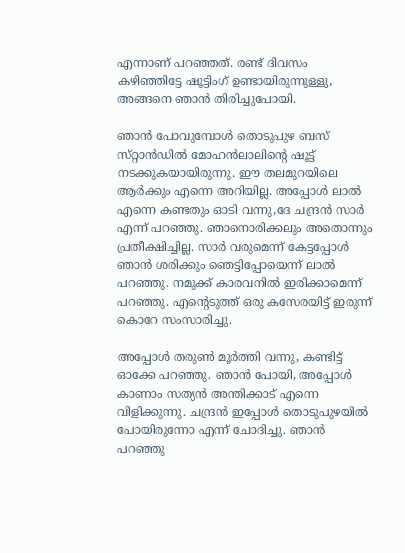എന്നാണ് പറഞ്ഞത്. രണ്ട് ദിവസം കഴിഞ്ഞിട്ടേ ഷൂട്ടിംഗ് ഉണ്ടായിരുന്നുള്ളു, അങ്ങനെ ഞാൻ തിരിച്ചുപോയി.

ഞാൻ പോവുമ്പോൾ തൊടുപുഴ ബസ് സ്‌റ്റാൻഡിൽ മോഹൻലാലിന്റെ ഷൂട്ട് നടക്കുകയായിരുന്നു. ഈ തലമുറയിലെ ആർക്കും എന്നെ അറിയില്ല. അപ്പോൾ ലാൽ എന്നെ കണ്ടതും ഓടി വന്നു,ദേ ചന്ദ്രൻ സാർ എന്ന് പറഞ്ഞു. ഞാനൊരിക്കലും അതൊന്നും പ്രതീക്ഷിച്ചില്ല. സാർ വരുമെന്ന് കേട്ടപ്പോൾ ഞാൻ ശരിക്കും ഞെട്ടിപ്പോയെന്ന് ലാൽ പറഞ്ഞു. നമുക്ക് കാരവനിൽ ഇരിക്കാമെന്ന് പറഞ്ഞു. എന്റെടുത്ത് ഒരു കസേരയിട്ട് ഇരുന്ന് കൊറേ സംസാരിച്ചു.

അപ്പോൾ തരുൺ മൂർത്തി വന്നു, കണ്ടിട്ട് ഓക്കേ പറഞ്ഞു. ഞാൻ പോയി, അപ്പോൾ കാണാം സത്യൻ അന്തിക്കാട് എന്നെ വിളിക്കുന്നു. ചന്ദ്രൻ ഇപ്പോൾ തൊടുപുഴയിൽ പോയിരുന്നോ എന്ന് ചോദിച്ചു. ഞാൻ പറഞ്ഞു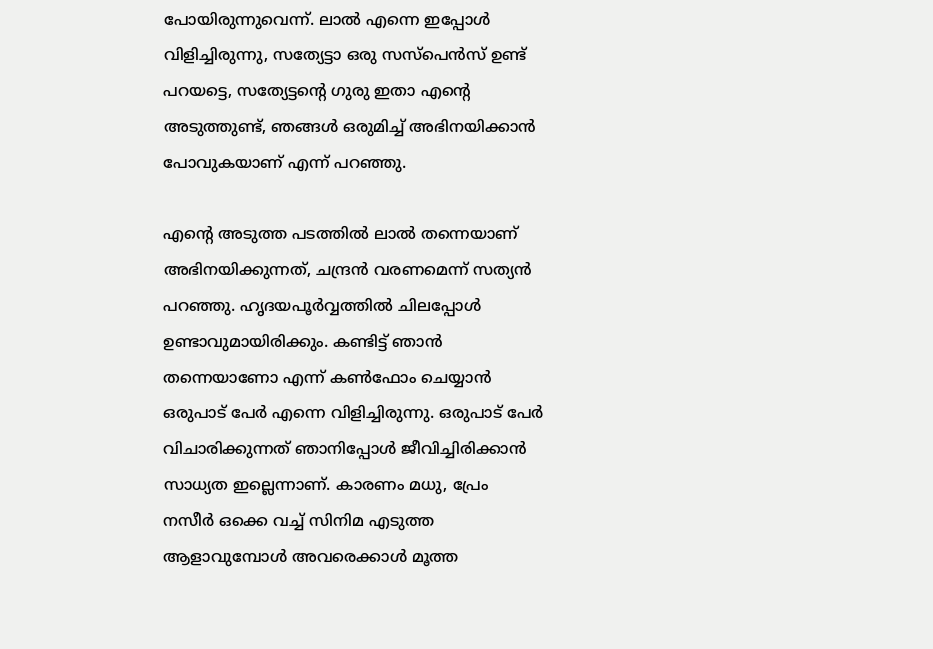പോയിരുന്നുവെന്ന്. ലാൽ എന്നെ ഇപ്പോൾ വിളിച്ചിരുന്നു, സത്യേട്ടാ ഒരു സസ്പെൻസ് ഉണ്ട് പറയട്ടെ, സത്യേട്ടന്റെ ഗുരു ഇതാ എന്റെ അടുത്തുണ്ട്, ഞങ്ങൾ ഒരുമിച്ച് അഭിനയിക്കാൻ പോവുകയാണ് എന്ന് പറഞ്ഞു.

എന്റെ അടുത്ത പടത്തിൽ ലാൽ തന്നെയാണ് അഭിനയിക്കുന്നത്, ചന്ദ്രൻ വരണമെന്ന് സത്യൻ പറഞ്ഞു. ഹൃദയപൂർവ്വത്തിൽ ചിലപ്പോൾ ഉണ്ടാവുമായിരിക്കും. കണ്ടിട്ട് ഞാൻ തന്നെയാണോ എന്ന് കൺഫോം ചെയ്യാൻ ഒരുപാട് പേർ എന്നെ വിളിച്ചിരുന്നു. ഒരുപാട് പേർ വിചാരിക്കുന്നത് ഞാനിപ്പോൾ ജീവിച്ചിരിക്കാൻ സാധ്യത ഇല്ലെന്നാണ്. കാരണം മധു, പ്രേം നസീർ ഒക്കെ വച്ച് സിനിമ എടുത്ത ആളാവുമ്പോൾ അവരെക്കാൾ മൂത്ത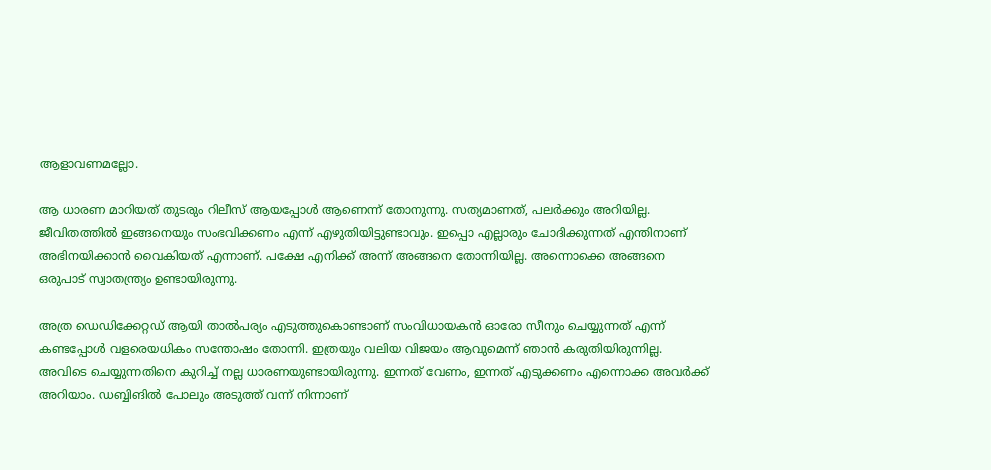ആളാവണമല്ലോ.

ആ ധാരണ മാറിയത് തുടരും റിലീസ് ആയപ്പോൾ ആണെന്ന് തോനുന്നു. സത്യമാണത്, പലർക്കും അറിയില്ല. ജീവിതത്തിൽ ഇങ്ങനെയും സംഭവിക്കണം എന്ന് എഴുതിയിട്ടുണ്ടാവും. ഇപ്പൊ എല്ലാരും ചോദിക്കുന്നത് എന്തിനാണ് അഭിനയിക്കാൻ വൈകിയത് എന്നാണ്. പക്ഷേ എനിക്ക് അന്ന് അങ്ങനെ തോന്നിയില്ല. അന്നൊക്കെ അങ്ങനെ ഒരുപാട് സ്വാതന്ത്ര്യം ഉണ്ടായിരുന്നു.

അത്ര ഡെഡിക്കേറ്റഡ് ആയി താൽപര്യം എടുത്തുകൊണ്ടാണ് സംവിധായകൻ ഓരോ സീനും ചെയ്യുന്നത് എന്ന് കണ്ടപ്പോൾ വളരെയധികം സന്തോഷം തോന്നി. ഇത്രയും വലിയ വിജയം ആവുമെന്ന് ഞാൻ കരുതിയിരുന്നില്ല. അവിടെ ചെയ്യുന്നതിനെ കുറിച്ച് നല്ല ധാരണയുണ്ടായിരുന്നു. ഇന്നത് വേണം, ഇന്നത് എടുക്കണം എന്നൊക്ക അവർക്ക് അറിയാം. ഡബ്ബിങിൽ പോലും അടുത്ത് വന്ന് നിന്നാണ്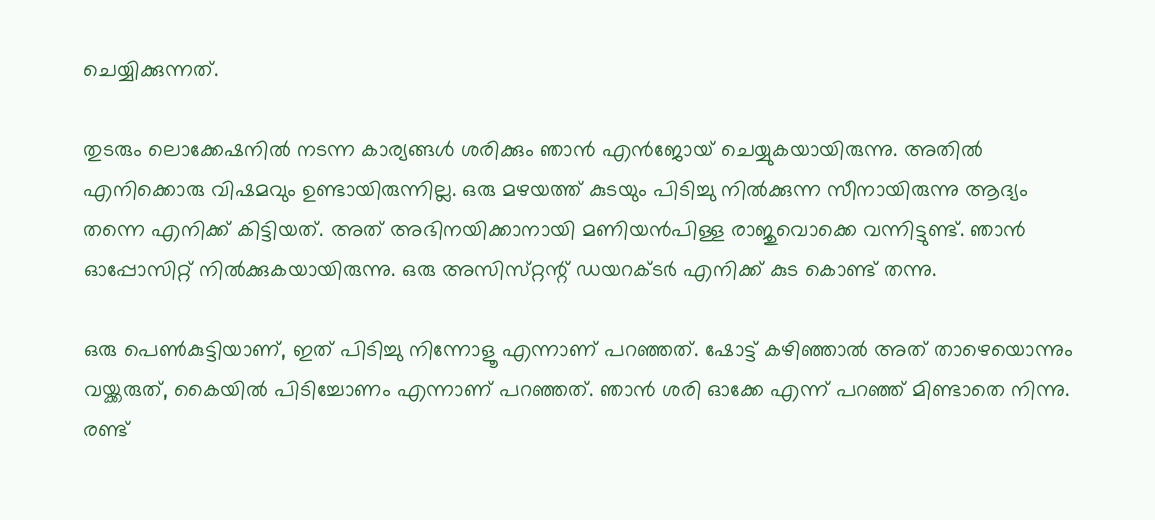ചെയ്യിക്കുന്നത്.

തുടരും ലൊക്കേഷനിൽ നടന്ന കാര്യങ്ങൾ ശരിക്കും ഞാൻ എൻജോയ് ചെയ്യുകയായിരുന്നു. അതിൽ എനിക്കൊരു വിഷമവും ഉണ്ടായിരുന്നില്ല. ഒരു മഴയത്ത് കുടയും പിടിച്ചു നിൽക്കുന്ന സീനായിരുന്നു ആദ്യം തന്നെ എനിക്ക് കിട്ടിയത്. അത് അഭിനയിക്കാനായി മണിയൻപിള്ള രാജുവൊക്കെ വന്നിട്ടുണ്ട്. ഞാൻ ഓപ്പോസിറ്റ് നിൽക്കുകയായിരുന്നു. ഒരു അസിസ്‌റ്റന്റ്‌ ഡയറക്‌ടർ എനിക്ക് കുട കൊണ്ട് തന്നു.

ഒരു പെൺകുട്ടിയാണ്, ഇത് പിടിച്ചു നിന്നോളൂ എന്നാണ് പറഞ്ഞത്. ഷോട്ട് കഴിഞ്ഞാൽ അത് താഴെയൊന്നും വയ്ക്കരുത്, കൈയിൽ പിടിച്ചോണം എന്നാണ് പറഞ്ഞത്. ഞാൻ ശരി ഓക്കേ എന്ന് പറഞ്ഞ് മിണ്ടാതെ നിന്നു. രണ്ട്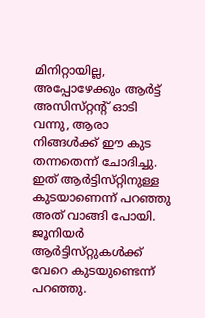മിനിറ്റായില്ല, അപ്പോഴേക്കും ആർട്ട് അസിസ്‌റ്റന്റ് ഓടി വന്നു, ആരാ നിങ്ങൾക്ക് ഈ കുട തന്നതെന്ന് ചോദിച്ചു. ഇത് ആർട്ടിസ്‌റ്റിനുള്ള കുടയാണെന്ന് പറഞ്ഞു അത് വാങ്ങി പോയി. ജൂനിയർ ആർട്ടിസ്‌റ്റുകൾക്ക് വേറെ കുടയുണ്ടെന്ന് പറഞ്ഞു.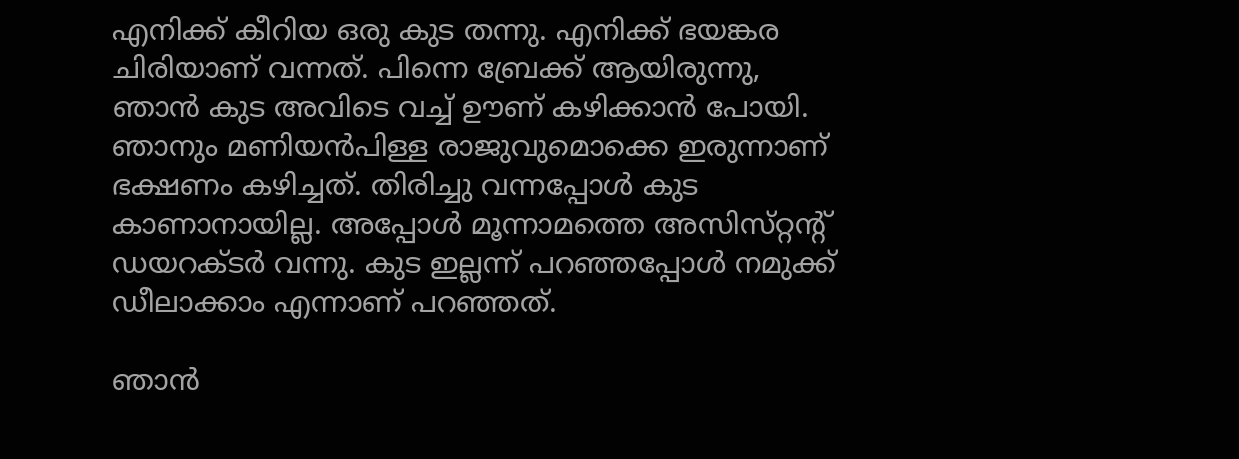എനിക്ക് കീറിയ ഒരു കുട തന്നു. എനിക്ക് ഭയങ്കര ചിരിയാണ് വന്നത്. പിന്നെ ബ്രേക്ക് ആയിരുന്നു, ഞാൻ കുട അവിടെ വച്ച് ഊണ് കഴിക്കാൻ പോയി. ഞാനും മണിയൻപിള്ള രാജുവുമൊക്കെ ഇരുന്നാണ് ഭക്ഷണം കഴിച്ചത്. തിരിച്ചു വന്നപ്പോൾ കുട കാണാനായില്ല. അപ്പോൾ മൂന്നാമത്തെ അസിസ്‌റ്റന്റ് ഡയറക്‌ടർ വന്നു. കുട ഇല്ലന്ന് പറഞ്ഞപ്പോൾ നമുക്ക് ഡീലാക്കാം എന്നാണ് പറഞ്ഞത്.

ഞാൻ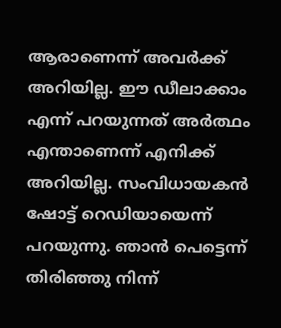ആരാണെന്ന് അവർക്ക് അറിയില്ല. ഈ ഡീലാക്കാം എന്ന് പറയുന്നത് അർത്ഥം എന്താണെന്ന് എനിക്ക് അറിയില്ല. സംവിധായകൻ ഷോട്ട് റെഡിയായെന്ന് പറയുന്നു. ഞാൻ പെട്ടെന്ന് തിരിഞ്ഞു നിന്ന്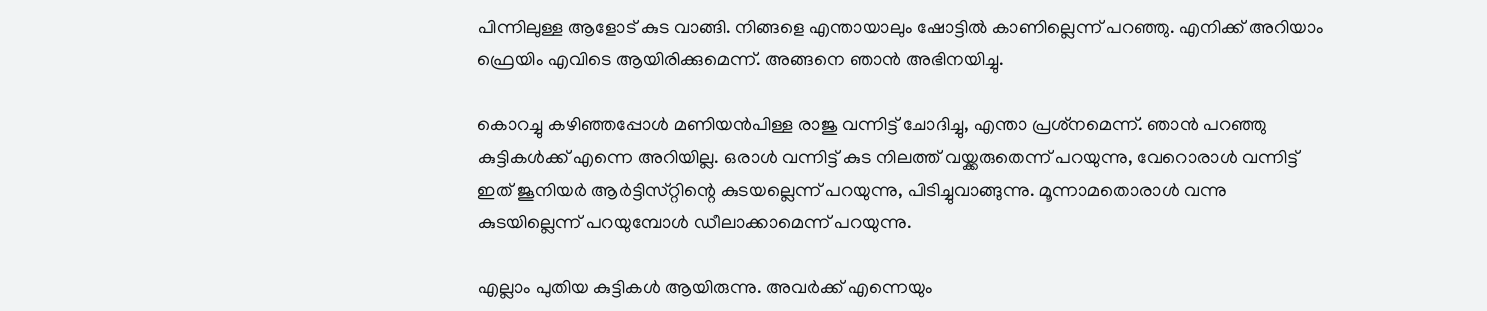പിന്നിലുള്ള ആളോട് കുട വാങ്ങി. നിങ്ങളെ എന്തായാലും ഷോട്ടിൽ കാണില്ലെന്ന് പറഞ്ഞു. എനിക്ക് അറിയാം ഫ്രെയിം എവിടെ ആയിരിക്കുമെന്ന്. അങ്ങനെ ഞാൻ അഭിനയിച്ചു.

കൊറച്ചു കഴിഞ്ഞപ്പോൾ മണിയൻപിള്ള രാജു വന്നിട്ട് ചോദിച്ചു, എന്താ പ്രശ്‌നമെന്ന്. ഞാൻ പറഞ്ഞു കുട്ടികൾക്ക് എന്നെ അറിയില്ല. ഒരാൾ വന്നിട്ട് കുട നിലത്ത് വയ്ക്കരുതെന്ന് പറയുന്നു, വേറൊരാൾ വന്നിട്ട് ഇത് ജൂനിയർ ആർട്ടിസ്‌റ്റിന്റെ കുടയല്ലെന്ന് പറയുന്നു, പിടിച്ചുവാങ്ങുന്നു. മൂന്നാമതൊരാൾ വന്നു കുടയില്ലെന്ന് പറയുമ്പോൾ ഡീലാക്കാമെന്ന് പറയുന്നു.

എല്ലാം പുതിയ കുട്ടികൾ ആയിരുന്നു. അവർക്ക് എന്നെയും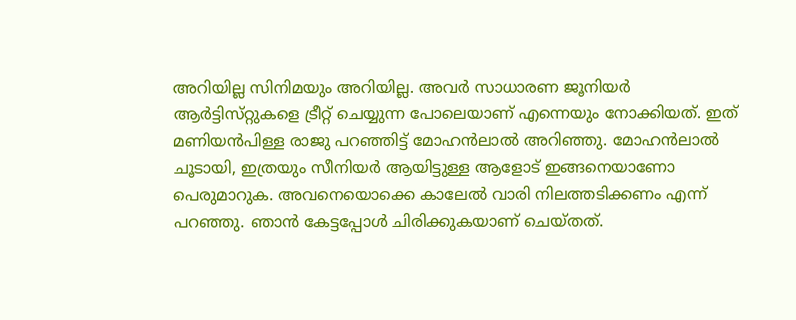അറിയില്ല സിനിമയും അറിയില്ല. അവർ സാധാരണ ജൂനിയർ ആർട്ടിസ്‌റ്റുകളെ ട്രീറ്റ് ചെയ്യുന്ന പോലെയാണ് എന്നെയും നോക്കിയത്. ഇത് മണിയൻപിള്ള രാജു പറഞ്ഞിട്ട് മോഹൻലാൽ അറിഞ്ഞു. മോഹൻലാൽ ചൂടായി, ഇത്രയും സീനിയർ ആയിട്ടുള്ള ആളോട് ഇങ്ങനെയാണോ പെരുമാറുക. അവനെയൊക്കെ കാലേൽ വാരി നിലത്തടിക്കണം എന്ന് പറഞ്ഞു. ഞാൻ കേട്ടപ്പോൾ ചിരിക്കുകയാണ് ചെയ്‌തത്‌.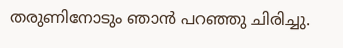തരുണിനോടും ഞാൻ പറഞ്ഞു ചിരിച്ചു.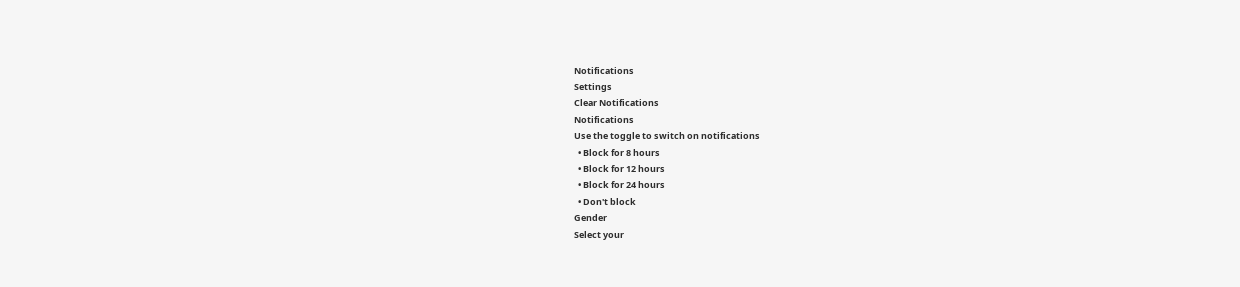Notifications
Settings
Clear Notifications
Notifications
Use the toggle to switch on notifications
  • Block for 8 hours
  • Block for 12 hours
  • Block for 24 hours
  • Don't block
Gender
Select your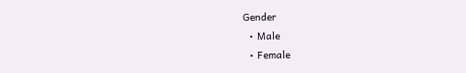Gender
  • Male
  • Female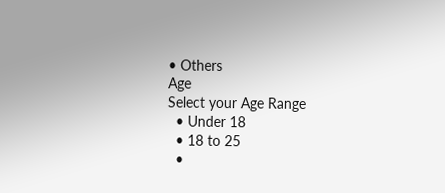• Others
Age
Select your Age Range
  • Under 18
  • 18 to 25
  •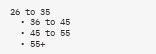26 to 35
  • 36 to 45
  • 45 to 55
  • 55+